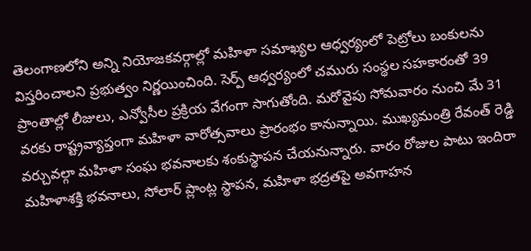తెలంగాణలోని అన్ని నియోజకవర్గాల్లో మహిళా సమాఖ్యల ఆధ్వర్యంలో పెట్రోలు బంకులను విస్తరించాలని ప్రభుత్వం నిర్ణయించింది. సెర్ప్ ఆధ్వర్యంలో చమురు సంస్థల సహకారంతో 39 ప్రాంతాల్లో లీజులు, ఎన్వోసీల ప్రక్రియ వేగంగా సాగుతోంది. మరోవైపు సోమవారం నుంచి మే 31 వరకు రాష్ట్రవ్యాప్తంగా మహిళా వారోత్సవాలు ప్రారంభం కానున్నాయి. ముఖ్యమంత్రి రేవంత్ రెడ్డి వర్చువల్గా మహిళా సంఘ భవనాలకు శంకుస్థాపన చేయనున్నారు. వారం రోజుల పాటు ఇందిరా మహిళాశక్తి భవనాలు, సోలార్ ప్లాంట్ల స్థాపన, మహిళా భద్రతపై అవగాహన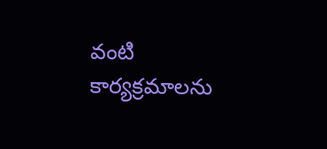వంటి కార్యక్రమాలను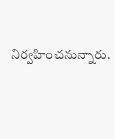నిర్వహించనున్నారు.